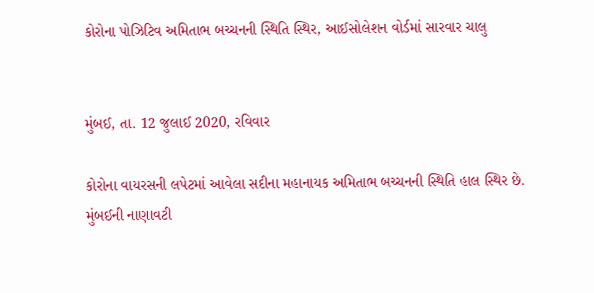કોરોના પોઝિટિવ અમિતાભ બચ્ચનની સ્થિતિ સ્થિર, આઈસોલેશન વોર્ડમાં સારવાર ચાલુ


મુંબઈ, તા. 12 જુલાઈ 2020, રવિવાર

કોરોના વાયરસની લપેટમાં આવેલા સદીના મહાનાયક અમિતાભ બચ્ચનની સ્થિતિ હાલ સ્થિર છે. મુંબઈની નાણાવટી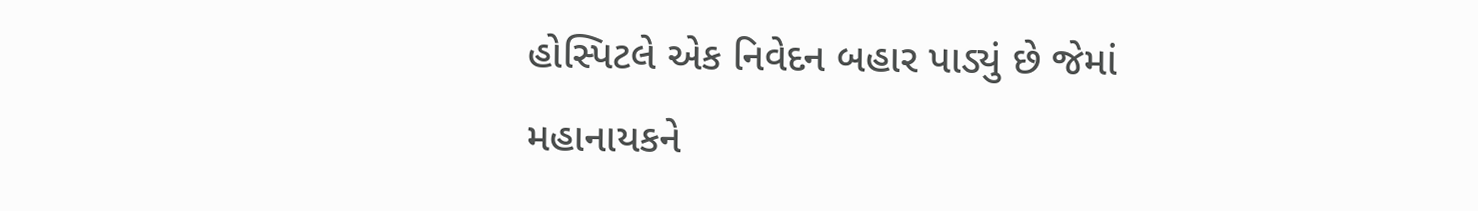હોસ્પિટલે એક નિવેદન બહાર પાડ્યું છે જેમાં મહાનાયકને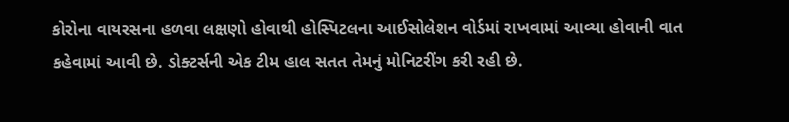કોરોના વાયરસના હળવા લક્ષણો હોવાથી હોસ્પિટલના આઈસોલેશન વોર્ડમાં રાખવામાં આવ્યા હોવાની વાત કહેવામાં આવી છે. ડોક્ટર્સની એક ટીમ હાલ સતત તેમનું મોનિટરીંગ કરી રહી છે.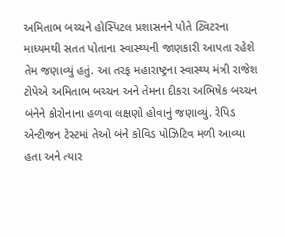અમિતાભ બચ્ચને હોસ્પિટલ પ્રશાસનને પોતે ટ્વિટરના માધ્યમથી સતત પોતાના સ્વાસ્થ્યની જાણકારી આપતા રહેશે તેમ જણાવ્યું હતું. આ તરફ મહારાષ્ટ્રના સ્વાસ્થ્ય મંત્રી રાજેશ ટોપેએ અમિતાભ બચ્ચન અને તેમના દીકરા અભિષેક બચ્ચન બંનેને કોરોનાના હળવા લક્ષણો હોવાનું જણાવ્યું. રેપિડ એન્ટીજન ટેસ્ટમાં તેઓ બંને કોવિડ પોઝિટિવ મળી આવ્યા હતા અને ત્યાર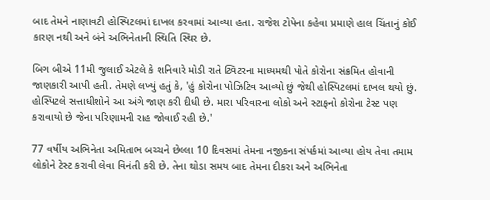બાદ તેમને નાણાવટી હોસ્પિટલમાં દાખલ કરવામાં આવ્યા હતા. રાજેશ ટોપેના કહેવા પ્રમાણે હાલ ચિંતાનું કોઈ કારણ નથી અને બંને અભિનેતાની સ્થિતિ સ્થિર છે.

બિગ બીએ 11મી જુલાઈ એટલે કે શનિવારે મોડી રાતે ટ્વિટરના માધ્યમથી પોતે કોરોના સંક્રમિત હોવાની જાણકારી આપી હતી. તેમણે લખ્યું હતું કે, 'હું કોરોના પોઝિટિવ આવ્યો છું જેથી હોસ્પિટલમાં દાખલ થયો છું. હોસ્પિટલે સત્તાધીશોને આ અંગે જાણ કરી દીધી છે. મારા પરિવારના લોકો અને સ્ટાફનો કોરોના ટેસ્ટ પણ કરાવાયો છે જેના પરિણામની રાહ જોવાઈ રહી છે.'

77 વર્ષીય અભિનેતા અમિતાભ બચ્ચને છેલ્લા 10 દિવસમાં તેમના નજીકના સંપર્કમાં આવ્યા હોય તેવા તમામ લોકોને ટેસ્ટ કરાવી લેવા વિનંતી કરી છે. તેના થોડા સમય બાદ તેમના દીકરા અને અભિનેતા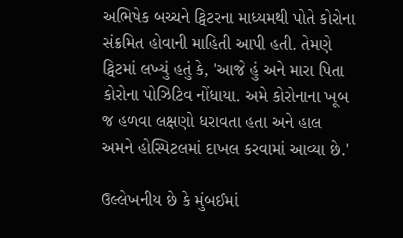અભિષેક બચ્ચને ટ્વિટરના માધ્યમથી પોતે કોરોના સંક્રમિત હોવાની માહિતી આપી હતી. તેમણે ટ્વિટમાં લખ્યું હતું કે, 'આજે હું અને મારા પિતા કોરોના પોઝિટિવ નોંધાયા. અમે કોરોનાના ખૂબ જ હળવા લક્ષણો ધરાવતા હતા અને હાલ અમને હોસ્પિટલમાં દાખલ કરવામાં આવ્યા છે.'

ઉલ્લેખનીય છે કે મુંબઈમાં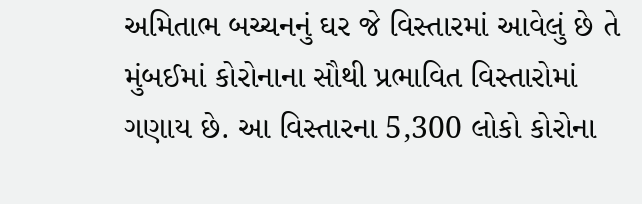અમિતાભ બચ્ચનનું ઘર જે વિસ્તારમાં આવેલું છે તે મુંબઈમાં કોરોનાના સૌથી પ્રભાવિત વિસ્તારોમાં ગણાય છે. આ વિસ્તારના 5,300 લોકો કોરોના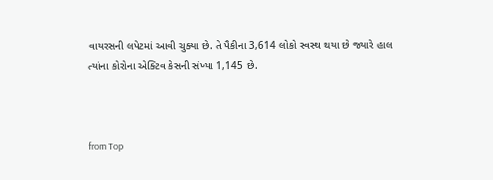વાયરસની લપેટમાં આવી ચુક્યા છે. તે પૈકીના 3,614 લોકો સ્વસ્થ થયા છે જ્યારે હાલ ત્યાંના કોરોના એક્ટિવ કેસની સંખ્યા 1,145 છે.



from Top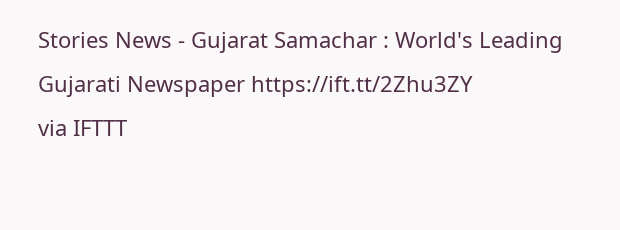Stories News - Gujarat Samachar : World's Leading Gujarati Newspaper https://ift.tt/2Zhu3ZY
via IFTTT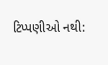ટિપ્પણીઓ નથી: